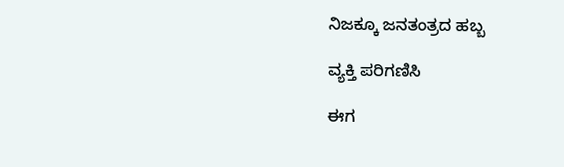ನಿಜಕ್ಕೂ ಜನತಂತ್ರದ ಹಬ್ಬ

ವ್ಯಕ್ತಿ ಪರಿಗಣಿಸಿ

ಈಗ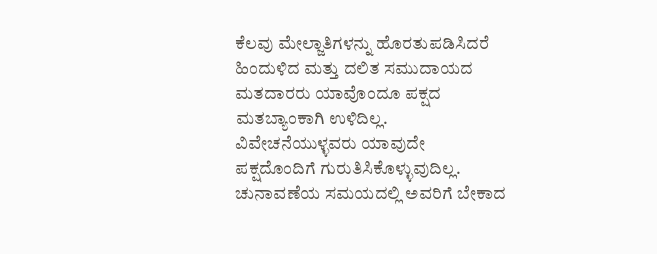ಕೆಲವು ಮೇಲ್ಜಾತಿಗಳನ್ನು ಹೊರತುಪಡಿಸಿದರೆ ಹಿಂದುಳಿದ ಮತ್ತು ದಲಿತ ಸಮುದಾಯದ ಮತದಾರರು ಯಾವೊಂದೂ ಪಕ್ಷದ ಮತಬ್ಯಾಂಕಾಗಿ ಉಳಿದಿಲ್ಲ. ವಿವೇಚನೆಯುಳ್ಳವರು ಯಾವುದೇ ಪಕ್ಷದೊಂದಿಗೆ ಗುರುತಿಸಿಕೊಳ್ಳುವುದಿಲ್ಲ. ಚುನಾವಣೆಯ ಸಮಯದಲ್ಲಿ ಅವರಿಗೆ ಬೇಕಾದ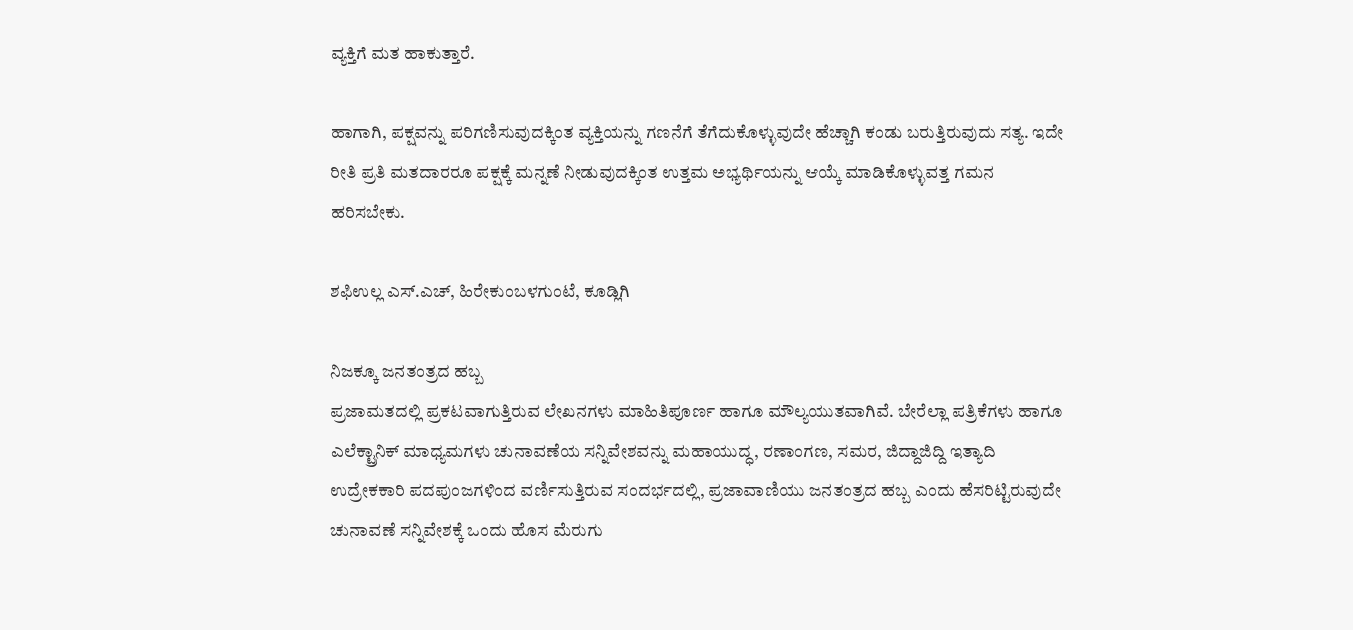ವ್ಯಕ್ತಿಗೆ ಮತ ಹಾಕುತ್ತಾರೆ.

ಹಾಗಾಗಿ, ಪಕ್ಷವನ್ನು ಪರಿಗಣಿಸುವುದಕ್ಕಿಂತ ವ್ಯಕ್ತಿಯನ್ನು ಗಣನೆಗೆ ತೆಗೆದುಕೊಳ್ಳುವುದೇ ಹೆಚ್ಚಾಗಿ ಕಂಡು ಬರುತ್ತಿರುವುದು ಸತ್ಯ. ಇದೇ ರೀತಿ ಪ್ರತಿ ಮತದಾರರೂ ಪಕ್ಷಕ್ಕೆ ಮನ್ನಣೆ ನೀಡುವುದಕ್ಕಿಂತ ಉತ್ತಮ ಅಭ್ಯರ್ಥಿಯನ್ನು ಆಯ್ಕೆ ಮಾಡಿಕೊಳ್ಳುವತ್ತ ಗಮನ ಹರಿಸಬೇಕು.

ಶಫಿಉಲ್ಲ ಎಸ್.ಎಚ್, ಹಿರೇಕುಂಬಳಗುಂಟೆ, ಕೂಡ್ಲಿಗಿ

ನಿಜಕ್ಕೂ ಜನತಂತ್ರದ ಹಬ್ಬ
ಪ್ರಜಾಮತದಲ್ಲಿ ಪ್ರಕಟವಾಗುತ್ತಿರುವ ಲೇಖನಗಳು ಮಾಹಿತಿಪೂರ್ಣ ಹಾಗೂ ಮೌಲ್ಯಯುತವಾಗಿವೆ. ಬೇರೆಲ್ಲಾ ಪತ್ರಿಕೆಗಳು ಹಾಗೂ ಎಲೆಕ್ಟ್ರಾನಿಕ್ ಮಾಧ್ಯಮಗಳು ಚುನಾವಣೆಯ ಸನ್ನಿವೇಶವನ್ನು ಮಹಾಯುದ್ಧ, ರಣಾಂಗಣ, ಸಮರ, ಜಿದ್ದಾಜಿದ್ದಿ ಇತ್ಯಾದಿ ಉದ್ರೇಕಕಾರಿ ಪದಪುಂಜಗಳಿಂದ ವರ್ಣಿಸುತ್ತಿರುವ ಸಂದರ್ಭದಲ್ಲಿ, ಪ್ರಜಾವಾಣಿಯು ಜನತಂತ್ರದ ಹಬ್ಬ ಎಂದು ಹೆಸರಿಟ್ಟಿರುವುದೇ ಚುನಾವಣೆ ಸನ್ನಿವೇಶಕ್ಕೆ ಒಂದು ಹೊಸ ಮೆರುಗು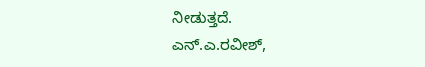ನೀಡುತ್ತದೆ.
ಎನ್.ಎ.ರವೀಶ್,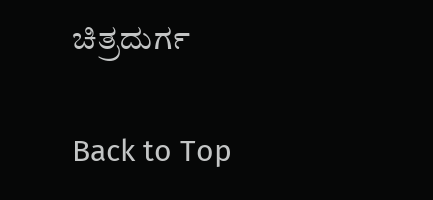ಚಿತ್ರದುರ್ಗ

Back to Top